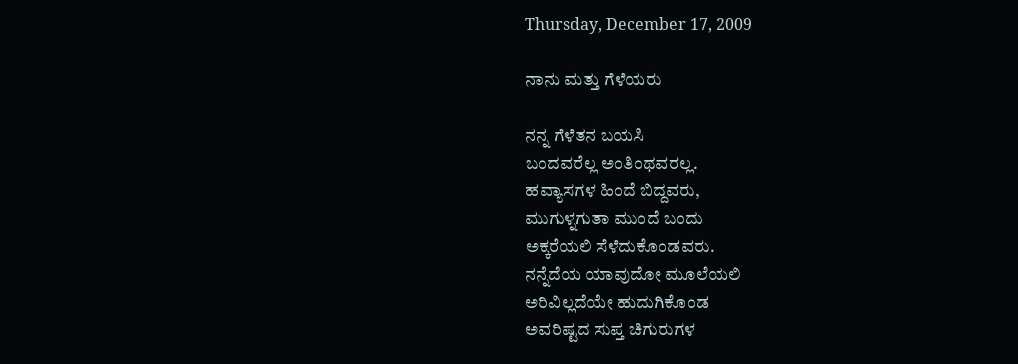Thursday, December 17, 2009

ನಾನು ಮತ್ತು ಗೆಳೆಯರು

ನನ್ನ ಗೆಳೆತನ ಬಯಸಿ
ಬಂದವರೆಲ್ಲ ಅಂತಿಂಥವರಲ್ಲ.
ಹವ್ಯಾಸಗಳ ಹಿಂದೆ ಬಿದ್ದವರು,
ಮುಗುಳ್ನಗುತಾ ಮುಂದೆ ಬಂದು
ಅಕ್ಕರೆಯಲಿ ಸೆಳೆದುಕೊಂಡವರು.
ನನ್ನೆದೆಯ ಯಾವುದೋ ಮೂಲೆಯಲಿ
ಅರಿವಿಲ್ಲದೆಯೇ ಹುದುಗಿಕೊಂಡ
ಅವರಿಷ್ಟದ ಸುಪ್ತ ಚಿಗುರುಗಳ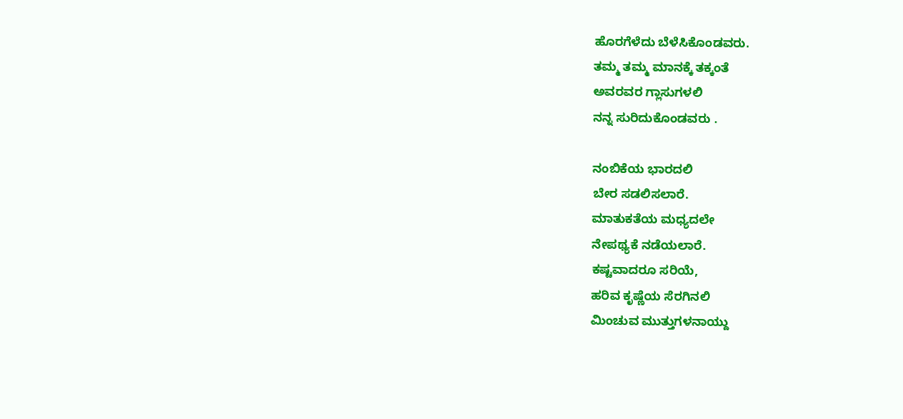ಹೊರಗೆಳೆದು ಬೆಳೆಸಿಕೊಂಡವರು.
ತಮ್ಮ ತಮ್ಮ ಮಾನಕ್ಕೆ ತಕ್ಕಂತೆ
ಅವರವರ ಗ್ಲಾಸುಗಳಲಿ
ನನ್ನ ಸುರಿದುಕೊಂಡವರು .

ನಂಬಿಕೆಯ ಭಾರದಲಿ
ಬೇರ ಸಡಲಿಸಲಾರೆ.
ಮಾತುಕತೆಯ ಮಧ್ಯದಲೇ
ನೇಪಥ್ಯಕೆ ನಡೆಯಲಾರೆ.
ಕಷ್ಟವಾದರೂ ಸರಿಯೆ,
ಹರಿವ ಕೃಷ್ಣೆಯ ಸೆರಗಿನಲಿ
ಮಿಂಚುವ ಮುತ್ತುಗಳನಾಯ್ದು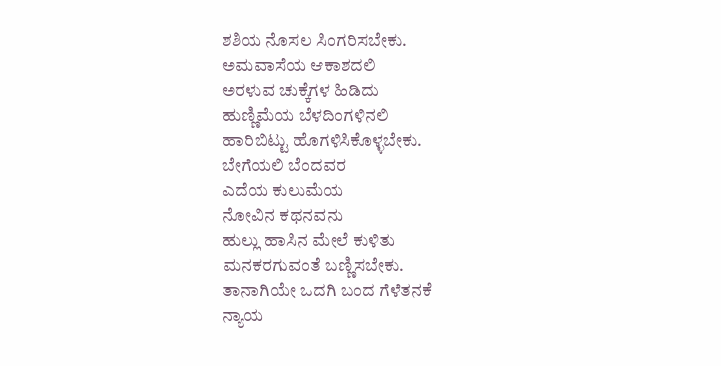ಶಶಿಯ ನೊಸಲ ಸಿಂಗರಿಸಬೇಕು.
ಅಮವಾಸೆಯ ಆಕಾಶದಲಿ
ಅರಳುವ ಚುಕ್ಕೆಗಳ ಹಿಡಿದು
ಹುಣ್ಣಿಮೆಯ ಬೆಳದಿಂಗಳಿನಲಿ
ಹಾರಿಬಿಟ್ಟು ಹೊಗಳಿಸಿಕೊಳ್ಳಬೇಕು.
ಬೇಗೆಯಲಿ ಬೆಂದವರ
ಎದೆಯ ಕುಲುಮೆಯ
ನೋವಿನ ಕಥನವನು
ಹುಲ್ಲು ಹಾಸಿನ ಮೇಲೆ ಕುಳಿತು
ಮನಕರಗುವಂತೆ ಬಣ್ಣಿಸಬೇಕು.
ತಾನಾಗಿಯೇ ಒದಗಿ ಬಂದ ಗೆಳೆತನಕೆ
ನ್ಯಾಯ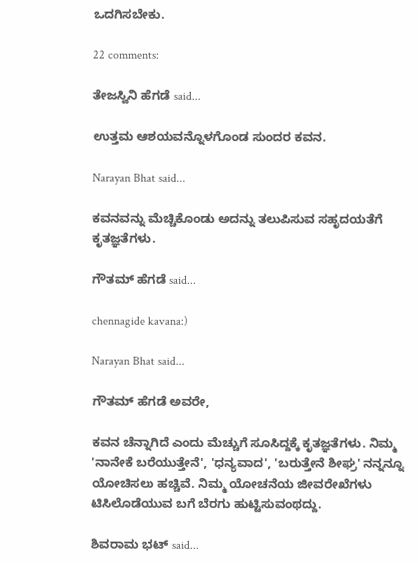ಒದಗಿಸಬೇಕು.

22 comments:

ತೇಜಸ್ವಿನಿ ಹೆಗಡೆ said...

ಉತ್ತಮ ಆಶಯವನ್ನೊಳಗೊಂಡ ಸುಂದರ ಕವನ.

Narayan Bhat said...

ಕವನವನ್ನು ಮೆಚ್ಚಿಕೊಂಡು ಅದನ್ನು ತಲುಪಿಸುವ ಸಹೃದಯತೆಗೆ ಕೃತಜ್ಞತೆಗಳು.

ಗೌತಮ್ ಹೆಗಡೆ said...

chennagide kavana:)

Narayan Bhat said...

ಗೌತಮ್ ಹೆಗಡೆ ಅವರೇ,

ಕವನ ಚೆನ್ನಾಗಿದೆ ಎಂದು ಮೆಚ್ಚುಗೆ ಸೂಸಿದ್ದಕ್ಕೆ ಕೃತಜ್ಞತೆಗಳು. ನಿಮ್ಮ 'ನಾನೇಕೆ ಬರೆಯುತ್ತೇನೆ', 'ಧನ್ಯವಾದ', 'ಬರುತ್ತೇನೆ ಶೀಘ್ರ' ನನ್ನನ್ನೂ ಯೋಚಿಸಲು ಹಚ್ಚಿವೆ. ನಿಮ್ಮ ಯೋಚನೆಯ ಜೀವರೇಖೆಗಳು ಟಿಸಿಲೊಡೆಯುವ ಬಗೆ ಬೆರಗು ಹುಟ್ಟಿಸುವಂಥದ್ದು.

ಶಿವರಾಮ ಭಟ್ said...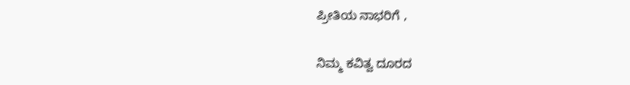ಪ್ರೀತಿಯ ನಾಭರಿಗೆ ,

ನಿಮ್ಮ ಕವಿತ್ವ ದೂರದ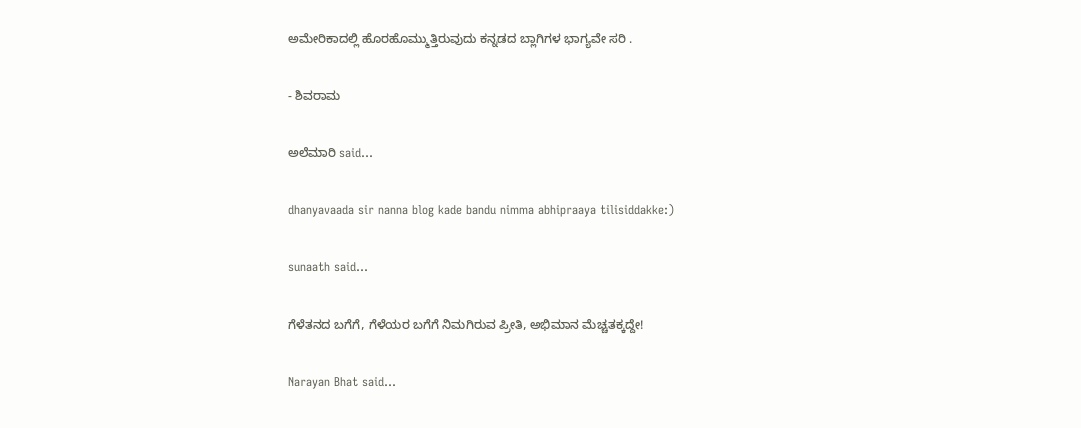ಅಮೇರಿಕಾದಲ್ಲಿ ಹೊರಹೊಮ್ಮುತ್ತಿರುವುದು ಕನ್ನಡದ ಬ್ಲಾಗಿಗಳ ಭಾಗ್ಯವೇ ಸರಿ .

- ಶಿವರಾಮ

ಅಲೆಮಾರಿ said...

dhanyavaada sir nanna blog kade bandu nimma abhipraaya tilisiddakke:)

sunaath said...

ಗೆಳೆತನದ ಬಗೆಗೆ, ಗೆಳೆಯರ ಬಗೆಗೆ ನಿಮಗಿರುವ ಪ್ರೀತಿ, ಅಭಿಮಾನ ಮೆಚ್ಚತಕ್ಕದ್ದೇ!

Narayan Bhat said...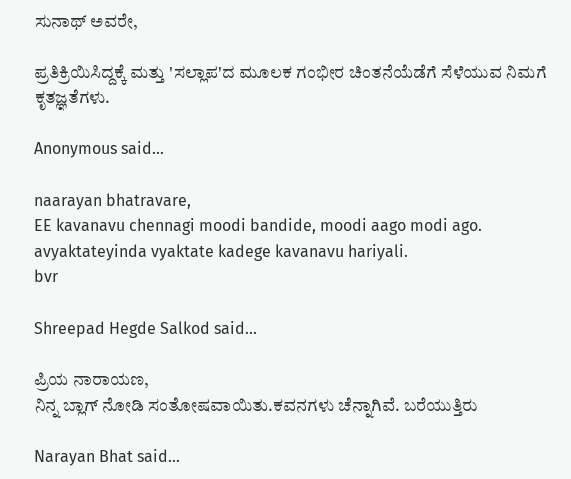ಸುನಾಥ್ ಅವರೇ,

ಪ್ರತಿಕ್ರಿಯಿಸಿದ್ದಕ್ಕೆ ಮತ್ತು 'ಸಲ್ಲಾಪ'ದ ಮೂಲಕ ಗಂಭೀರ ಚಿಂತನೆಯೆಡೆಗೆ ಸೆಳೆಯುವ ನಿಮಗೆ ಕೃತಜ್ಞತೆಗಳು.

Anonymous said...

naarayan bhatravare,
EE kavanavu chennagi moodi bandide, moodi aago modi ago. avyaktateyinda vyaktate kadege kavanavu hariyali.
bvr

Shreepad Hegde Salkod said...

ಪ್ರಿಯ ನಾರಾಯಣ,
ನಿನ್ನ ಬ್ಲಾಗ್ ನೋಡಿ ಸಂತೋಷವಾಯಿತು.ಕವನಗಳು ಚೆನ್ನಾಗಿವೆ. ಬರೆಯುತ್ತಿರು

Narayan Bhat said...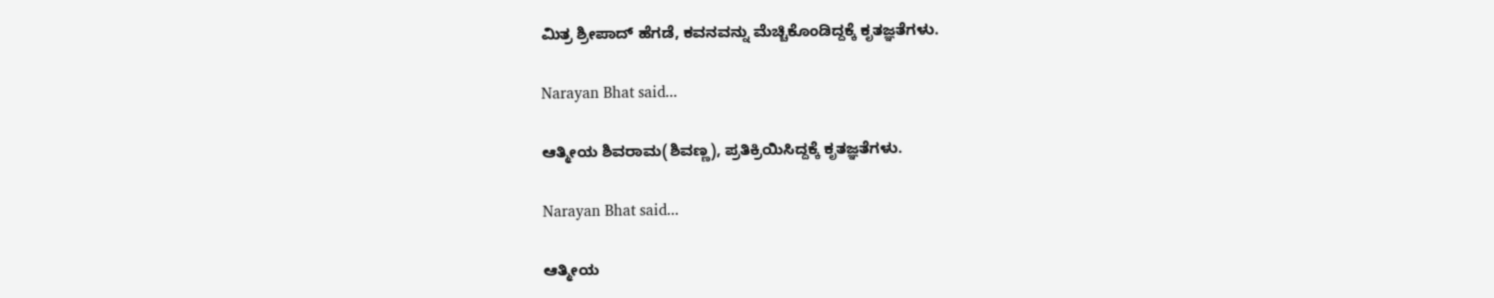ಮಿತ್ರ ಶ್ರೀಪಾದ್ ಹೆಗಡೆ, ಕವನವನ್ನು ಮೆಚ್ಚಿಕೊಂಡಿದ್ದಕ್ಕೆ ಕೃತಜ್ಞತೆಗಳು.

Narayan Bhat said...

ಆತ್ಮೀಯ ಶಿವರಾಮ(ಶಿವಣ್ಣ), ಪ್ರತಿಕ್ರಿಯಿಸಿದ್ದಕ್ಕೆ ಕೃತಜ್ಞತೆಗಳು.

Narayan Bhat said...

ಆತ್ಮೀಯ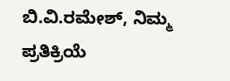ಬಿ.ವಿ.ರಮೇಶ್, ನಿಮ್ಮ ಪ್ರತಿಕ್ರಿಯೆ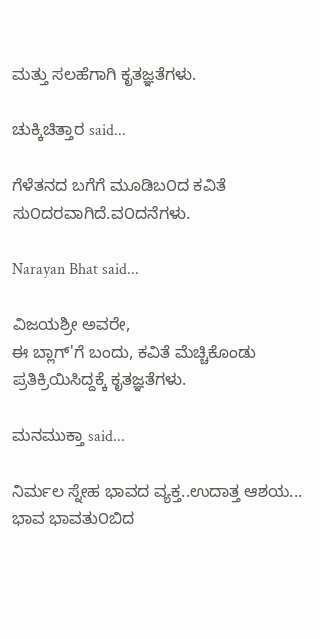ಮತ್ತು ಸಲಹೆಗಾಗಿ ಕೃತಜ್ಞತೆಗಳು.

ಚುಕ್ಕಿಚಿತ್ತಾರ said...

ಗೆಳೆತನದ ಬಗೆಗೆ ಮೂಡಿಬ೦ದ ಕವಿತೆ ಸು೦ದರವಾಗಿದೆ.ವ೦ದನೆಗಳು.

Narayan Bhat said...

ವಿಜಯಶ್ರೀ ಅವರೇ,
ಈ ಬ್ಲಾಗ್'ಗೆ ಬಂದು, ಕವಿತೆ ಮೆಚ್ಚಿಕೊಂಡು ಪ್ರತಿಕ್ರಿಯಿಸಿದ್ದಕ್ಕೆ ಕೃತಜ್ಞತೆಗಳು.

ಮನಮುಕ್ತಾ said...

ನಿರ್ಮಲ ಸ್ನೇಹ ಭಾವದ ವ್ಯಕ್ತ..ಉದಾತ್ತ ಆಶಯ...
ಭಾವ ಭಾವತು೦ಬಿದ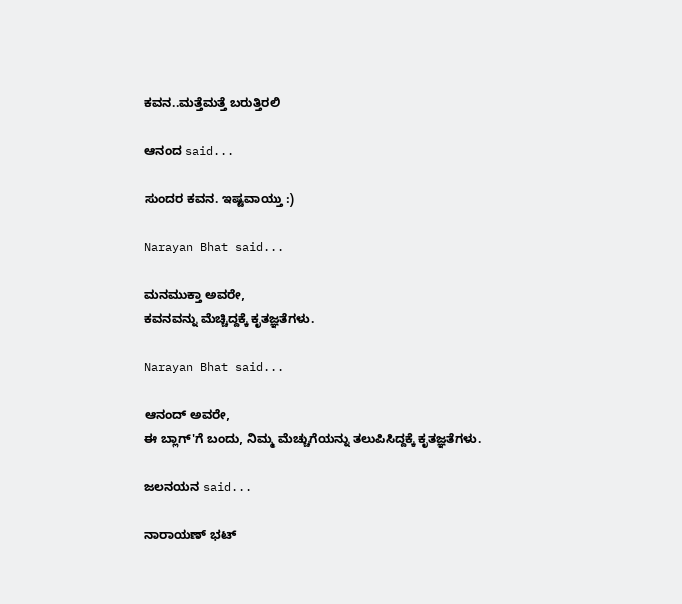ಕವನ..ಮತ್ತೆಮತ್ತೆ ಬರುತ್ತಿರಲಿ

ಆನಂದ said...

ಸುಂದರ ಕವನ. ಇಷ್ಟವಾಯ್ತು :)

Narayan Bhat said...

ಮನಮುಕ್ತಾ ಅವರೇ,
ಕವನವನ್ನು ಮೆಚ್ಚಿದ್ದಕ್ಕೆ ಕೃತಜ್ಞತೆಗಳು.

Narayan Bhat said...

ಆನಂದ್ ಅವರೇ,
ಈ ಬ್ಲಾಗ್'ಗೆ ಬಂದು, ನಿಮ್ಮ ಮೆಚ್ಚುಗೆಯನ್ನು ತಲುಪಿಸಿದ್ದಕ್ಕೆ ಕೃತಜ್ಞತೆಗಳು.

ಜಲನಯನ said...

ನಾರಾಯಣ್ ಭಟ್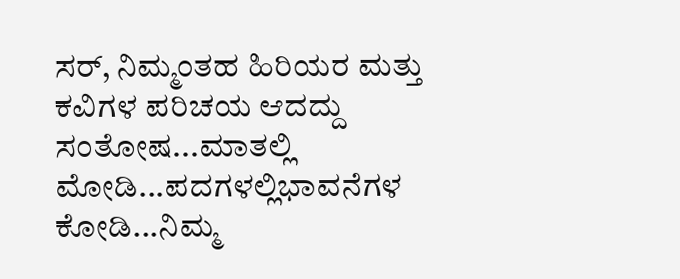ಸರ್, ನಿಮ್ಮಂತಹ ಹಿರಿಯರ ಮತ್ತು ಕವಿಗಳ ಪರಿಚಯ ಆದದ್ದು ಸಂತೋಷ...ಮಾತಲ್ಲಿ ಮೋಡಿ...ಪದಗಳಲ್ಲಿಭಾವನೆಗಳ ಕೋಡಿ...ನಿಮ್ಮ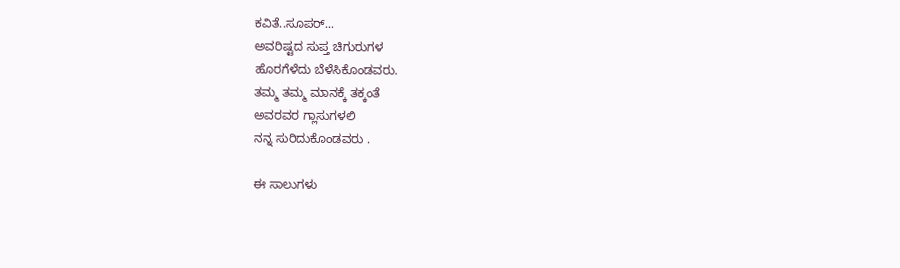ಕವಿತೆ..ಸೂಪರ್...
ಅವರಿಷ್ಟದ ಸುಪ್ತ ಚಿಗುರುಗಳ
ಹೊರಗೆಳೆದು ಬೆಳೆಸಿಕೊಂಡವರು.
ತಮ್ಮ ತಮ್ಮ ಮಾನಕ್ಕೆ ತಕ್ಕಂತೆ
ಅವರವರ ಗ್ಲಾಸುಗಳಲಿ
ನನ್ನ ಸುರಿದುಕೊಂಡವರು .

ಈ ಸಾಲುಗಳು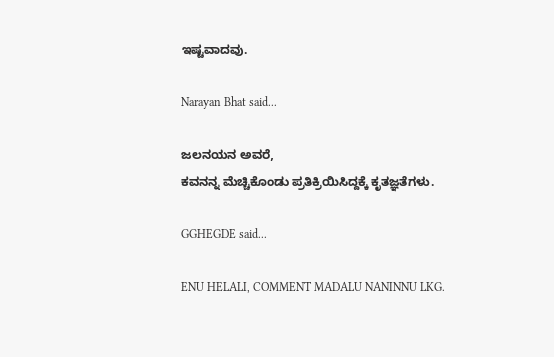ಇಷ್ಟವಾದವು.

Narayan Bhat said...

ಜಲನಯನ ಅವರೆ,
ಕವನನ್ನ ಮೆಚ್ಚಿಕೊಂಡು ಪ್ರತಿಕ್ರಿಯಿಸಿದ್ದಕ್ಕೆ ಕೃತಜ್ಞತೆಗಳು.

GGHEGDE said...

ENU HELALI, COMMENT MADALU NANINNU LKG.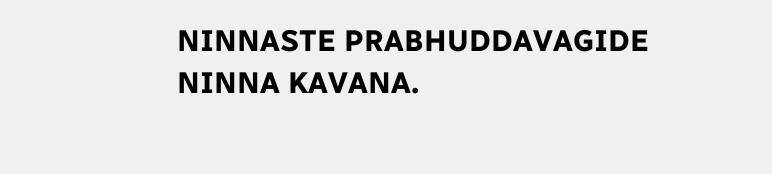NINNASTE PRABHUDDAVAGIDE NINNA KAVANA.